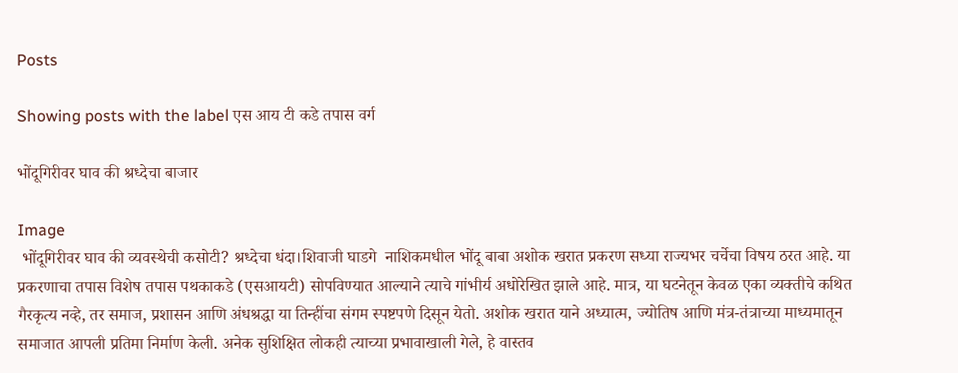Posts

Showing posts with the label एस आय टी कडे तपास वर्ग

भोंदूगिरीवर घाव की श्रध्देचा बाजार

Image
 भोंदूगिरीवर घाव की व्यवस्थेची कसोटी? श्रध्देचा धंदा।शिवाजी घाडगे  नाशिकमधील भोंदू बाबा अशोक खरात प्रकरण सध्या राज्यभर चर्चेचा विषय ठरत आहे. या प्रकरणाचा तपास विशेष तपास पथकाकडे (एसआयटी) सोपविण्यात आल्याने त्याचे गांभीर्य अधोरेखित झाले आहे. मात्र, या घटनेतून केवळ एका व्यक्तीचे कथित गैरकृत्य नव्हे, तर समाज, प्रशासन आणि अंधश्रद्धा या तिन्हींचा संगम स्पष्टपणे दिसून येतो. अशोक खरात याने अध्यात्म, ज्योतिष आणि मंत्र-तंत्राच्या माध्यमातून समाजात आपली प्रतिमा निर्माण केली. अनेक सुशिक्षित लोकही त्याच्या प्रभावाखाली गेले, हे वास्तव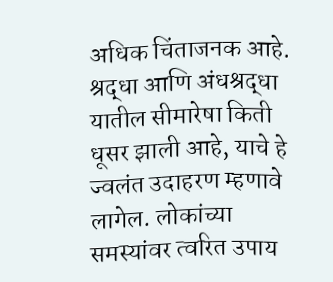अधिक चिंताजनक आहे. श्रद्धा आणि अंधश्रद्धा यातील सीमारेषा किती धूसर झाली आहे, याचे हे ज्वलंत उदाहरण म्हणावे लागेल. लोकांच्या समस्यांवर त्वरित उपाय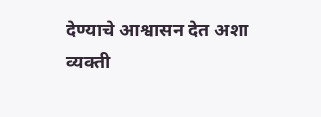देण्याचे आश्वासन देत अशा व्यक्ती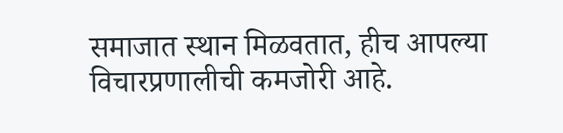समाजात स्थान मिळवतात, हीच आपल्या विचारप्रणालीची कमजोरी आहे.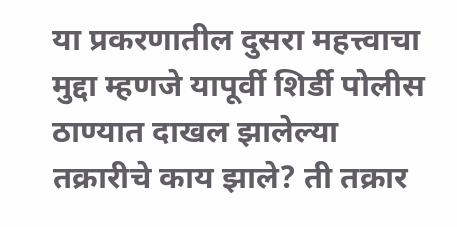या प्रकरणातील दुसरा महत्त्वाचा मुद्दा म्हणजे यापूर्वी शिर्डी पोलीस ठाण्यात दाखल झालेल्या तक्रारीचे काय झाले? ती तक्रार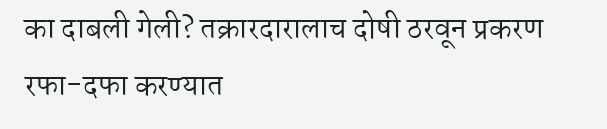का दाबली गेली? तक्रारदारालाच दोषी ठरवून प्रकरण रफा-दफा करण्यात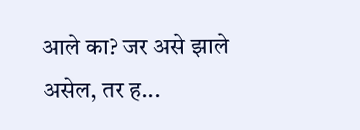आले का? जर असे झाले असेल, तर ह...